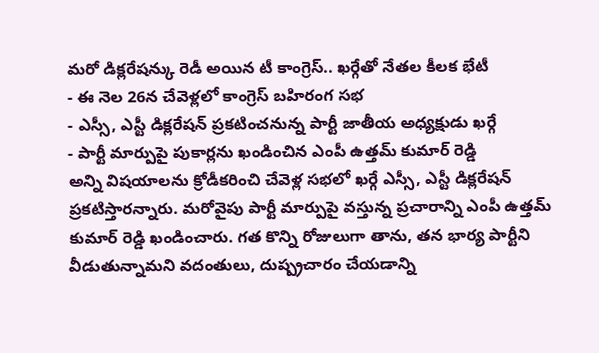మరో డిక్లరేషన్కు రెడీ అయిన టీ కాంగ్రెస్.. ఖర్గేతో నేతల కీలక భేటీ
- ఈ నెల 26న చేవెళ్లలో కాంగ్రెస్ బహిరంగ సభ
- ఎస్సీ, ఎస్టీ డిక్లరేషన్ ప్రకటించనున్న పార్టీ జాతీయ అధ్యక్షుడు ఖర్గే
- పార్టీ మార్పుపై పుకార్లను ఖండించిన ఎంపీ ఉత్తమ్ కుమార్ రెడ్డి
అన్ని విషయాలను క్రోడీకరించి చేవెళ్ల సభలో ఖర్గే ఎస్సీ, ఎస్టీ డిక్లరేషన్ ప్రకటిస్తారన్నారు. మరోవైపు పార్టీ మార్పుపై వస్తున్న ప్రచారాన్ని ఎంపీ ఉత్తమ్ కుమార్ రెడ్డి ఖండించారు. గత కొన్ని రోజులుగా తాను, తన భార్య పార్టీని వీడుతున్నామని వదంతులు, దుష్ప్రచారం చేయడాన్ని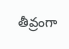తీవ్రంగా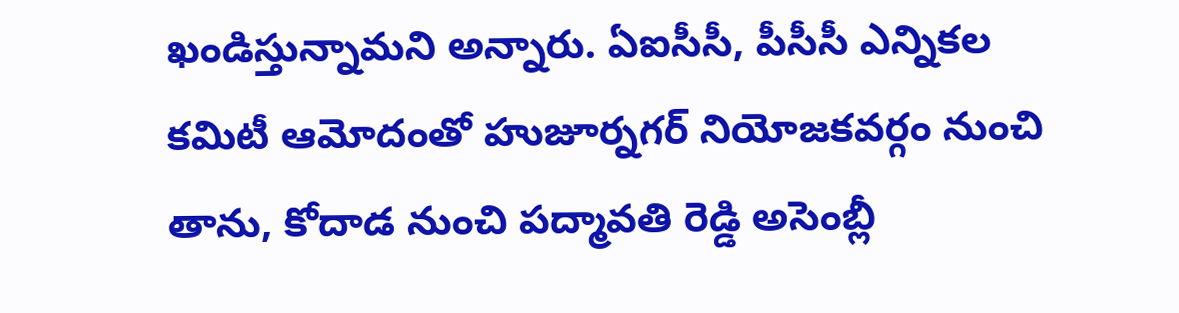ఖండిస్తున్నామని అన్నారు. ఏఐసీసీ, పీసీసీ ఎన్నికల కమిటీ ఆమోదంతో హుజూర్నగర్ నియోజకవర్గం నుంచి తాను, కోదాడ నుంచి పద్మావతి రెడ్డి అసెంబ్లీ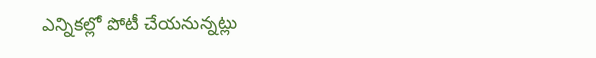ఎన్నికల్లో పోటీ చేయనున్నట్లు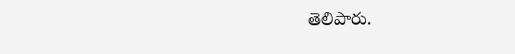తెలిపారు.